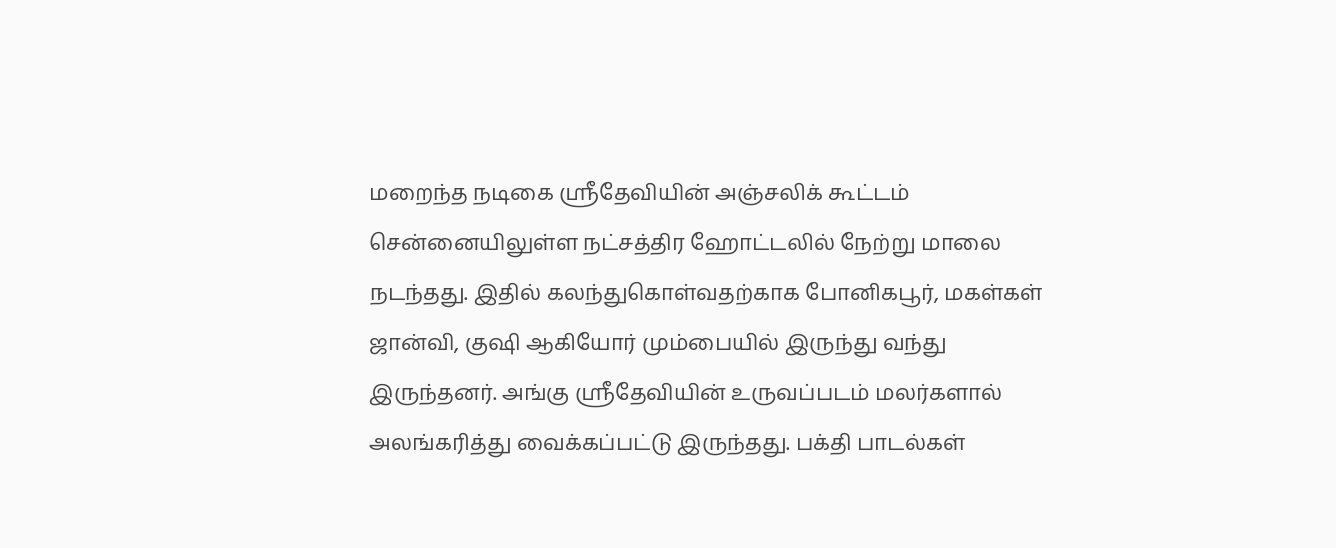மறைந்த நடிகை ஸ்ரீதேவியின் அஞ்சலிக் கூட்டம் சென்னையிலுள்ள நட்சத்திர ஹோட்டலில் நேற்று மாலை நடந்தது. இதில் கலந்துகொள்வதற்காக போனிகபூர், மகள்கள் ஜான்வி, குஷி ஆகியோர் மும்பையில் இருந்து வந்து இருந்தனர். அங்கு ஸ்ரீதேவியின் உருவப்படம் மலர்களால் அலங்கரித்து வைக்கப்பட்டு இருந்தது. பக்தி பாடல்கள்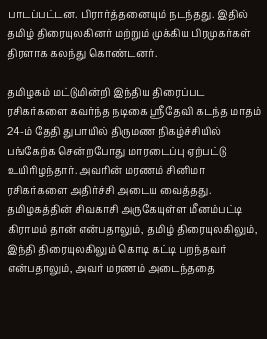பாடப்பட்டன. பிரார்த்தனையும் நடந்தது. இதில் தமிழ் திரையுலகினர் மற்றும் முக்கிய பிரமுகர்கள் திரளாக கலந்து கொண்டனர்.

தமிழகம் மட்டுமின்றி இந்திய திரைப்பட ரசிகர்களை கவர்ந்த நடிகை ஸ்ரீதேவி கடந்த மாதம் 24-ம் தேதி துபாயில் திருமண நிகழ்ச்சியில் பங்கேற்க சென்றபோது மாரடைப்பு ஏற்பட்டு உயிரிழந்தார். அவரின் மரணம் சினிமா ரசிகர்களை அதிர்ச்சி அடைய வைத்தது. தமிழகத்தின் சிவகாசி அருகேயுள்ள மீனம்பட்டி கிராமம் தான் என்பதாலும், தமிழ் திரையுலகிலும், இந்தி திரையுலகிலும் கொடி கட்டி பறந்தவர் என்பதாலும், அவர் மரணம் அடைந்ததை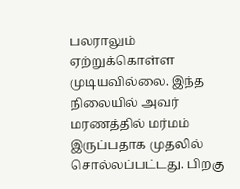பலராலும் ஏற்றுக்கொள்ள முடியவில்லை. இந்த நிலையில் அவர் மரணத்தில் மர்மம் இருப்பதாக முதலில் சொல்லப்பட்டது. பிறகு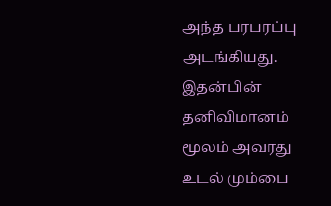அந்த பரபரப்பு அடங்கியது. இதன்பின் தனிவிமானம் மூலம் அவரது உடல் மும்பை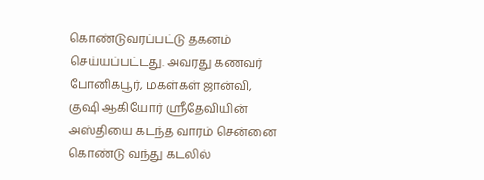கொண்டுவரப்பட்டு தகனம் செய்யப்பட்டது. அவரது கணவர் போனிகபூர், மகள்கள் ஜான்வி, குஷி ஆகியோர் ஸ்ரீதேவியின் அஸ்தியை கடந்த வாரம் சென்னை கொண்டு வந்து கடலில்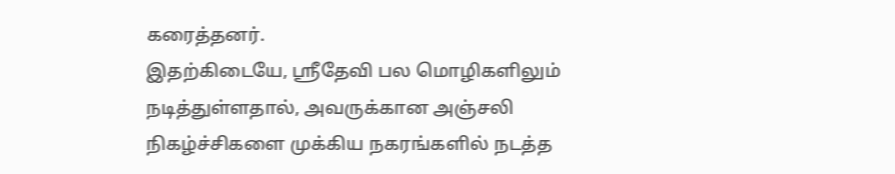கரைத்தனர்.
இதற்கிடையே, ஸ்ரீதேவி பல மொழிகளிலும் நடித்துள்ளதால், அவருக்கான அஞ்சலி நிகழ்ச்சிகளை முக்கிய நகரங்களில் நடத்த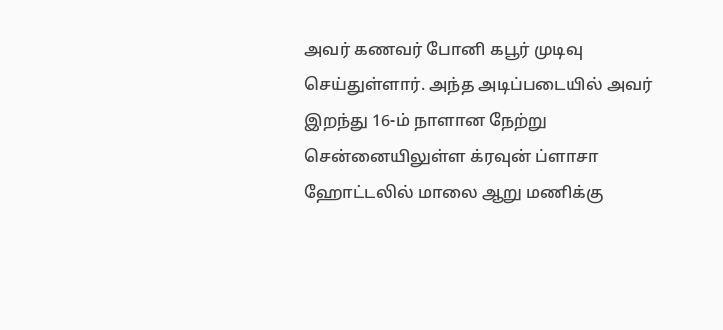அவர் கணவர் போனி கபூர் முடிவு செய்துள்ளார். அந்த அடிப்படையில் அவர் இறந்து 16-ம் நாளான நேற்று சென்னையிலுள்ள க்ரவுன் ப்ளாசா ஹோட்டலில் மாலை ஆறு மணிக்கு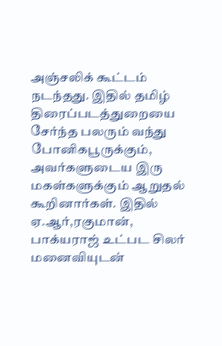அஞ்சலிக் கூட்டம் நடந்தது. இதில் தமிழ் திரைப்படத்துறையை சேர்ந்த பலரும் வந்து போனிகபூருக்கும், அவர்களுடைய இரு மகள்களுக்கும் ஆறுதல் கூறினார்கள். இதில் ஏ.ஆர்,ரகுமான், பாக்யராஜ் உட்பட சிலர் மனைவியுடன்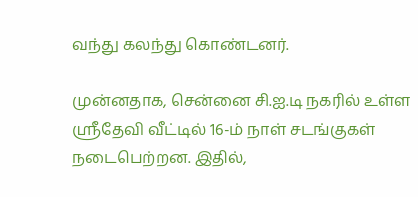வந்து கலந்து கொண்டனர்.

முன்னதாக, சென்னை சி.ஐ.டி நகரில் உள்ள ஸ்ரீதேவி வீட்டில் 16-ம் நாள் சடங்குகள் நடைபெற்றன. இதில்,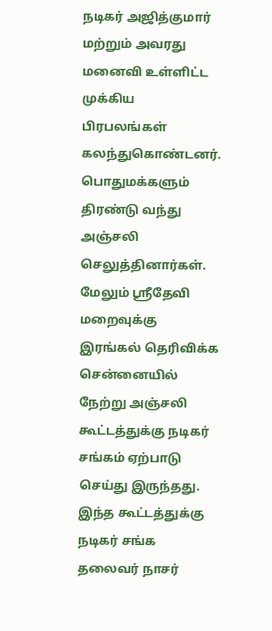நடிகர் அஜித்குமார் மற்றும் அவரது மனைவி உள்ளிட்ட முக்கிய பிரபலங்கள் கலந்துகொண்டனர். பொதுமக்களும் திரண்டு வந்து அஞ்சலி செலுத்தினார்கள்.
மேலும் ஸ்ரீதேவி மறைவுக்கு இரங்கல் தெரிவிக்க சென்னையில் நேற்று அஞ்சலி கூட்டத்துக்கு நடிகர் சங்கம் ஏற்பாடு செய்து இருந்தது. இந்த கூட்டத்துக்கு நடிகர் சங்க தலைவர் நாசர்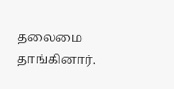தலைமை தாங்கினார்.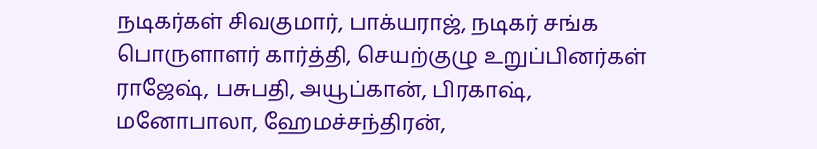நடிகர்கள் சிவகுமார், பாக்யராஜ், நடிகர் சங்க பொருளாளர் கார்த்தி, செயற்குழு உறுப்பினர்கள் ராஜேஷ், பசுபதி, அயூப்கான், பிரகாஷ், மனோபாலா, ஹேமச்சந்திரன்,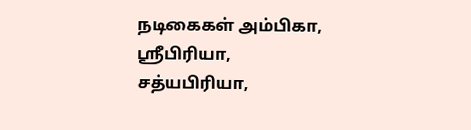நடிகைகள் அம்பிகா, ஸ்ரீபிரியா, சத்யபிரியா,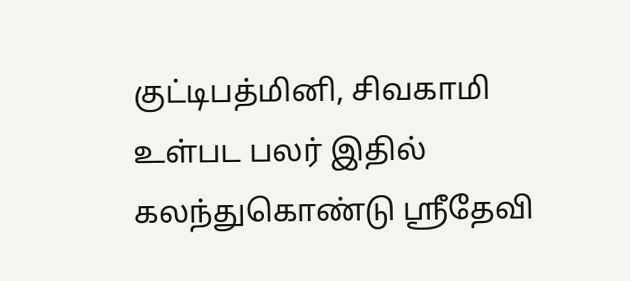குட்டிபத்மினி, சிவகாமி உள்பட பலர் இதில் கலந்துகொண்டு ஸ்ரீதேவி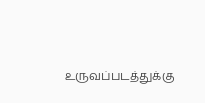உருவப்படத்துக்கு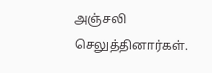அஞ்சலி செலுத்தினார்கள்.